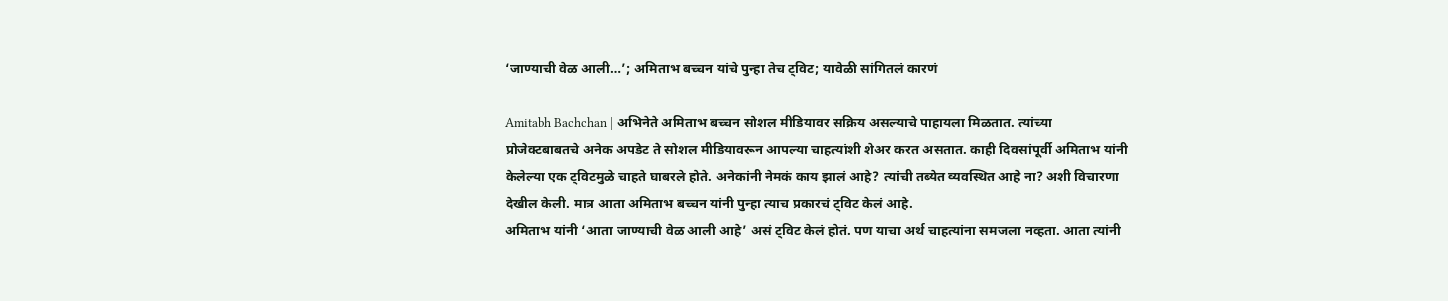‘जाण्याची वेळ आली…’; अमिताभ बच्चन यांचे पुन्हा तेच ट्विट; यावेळी सांगितलं कारणं

Amitabh Bachchan | अभिनेते अमिताभ बच्चन सोशल मीडियावर सक्रिय असल्याचे पाहायला मिळतात. त्यांच्या प्रोजेक्टबाबतचे अनेक अपडेट ते सोशल मीडियावरून आपल्या चाहत्यांशी शेअर करत असतात. काही दिवसांपूर्वी अमिताभ यांनी केलेल्या एक ट्विटमुळे चाहते घाबरले होते. अनेकांनी नेमकं काय झालं आहे? त्यांची तब्येत व्यवस्थित आहे ना? अशी विचारणा देखील केली. मात्र आता अमिताभ बच्चन यांनी पुन्हा त्याच प्रकारचं ट्विट केलं आहे.
अमिताभ यांनी ‘आता जाण्याची वेळ आली आहे’ असं ट्विट केलं होतं. पण याचा अर्थ चाहत्यांना समजला नव्हता. आता त्यांनी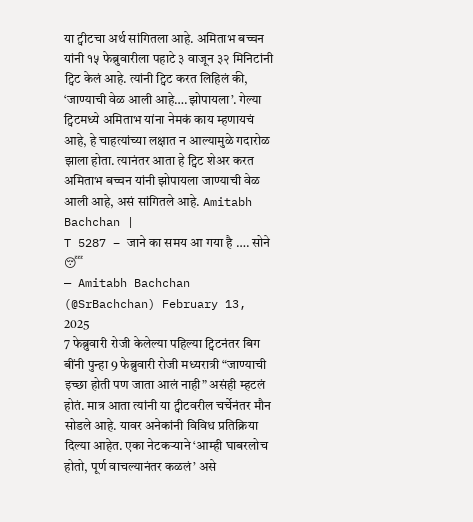या ट्वीटचा अर्थ सांगितला आहे. अमिताभ बच्चन यांनी १५ फेब्रुवारीला पहाटे ३ वाजून ३२ मिनिटांनी ट्विट केलं आहे. त्यांनी ट्विट करत लिहिलं की, ‘जाण्याची वेळ आली आहे….झोपायला’. गेल्या ट्विटमध्ये अमिताभ यांना नेमकं काय म्हणायचं आहे, हे चाहत्यांच्या लक्षात न आल्यामुळे गदारोळ झाला होता. त्यानंतर आता हे ट्विट शेअर करत अमिताभ बच्चन यांनी झोपायला जाण्याची वेळ आली आहे, असं सांगितले आहे. Amitabh Bachchan |
T 5287 – जाने का समय आ गया है …. सोने 😴
— Amitabh Bachchan (@SrBachchan) February 13, 2025
7 फेब्रुवारी रोजी केलेल्या पहिल्या ट्विटनंतर बिग बींनी पुन्हा 9 फेब्रुवारी रोजी मध्यरात्री “जाण्याची इच्छा होती पण जाता आलं नाही” असंही म्हटलं होतं. मात्र आता त्यांनी या ट्वीटवरील चर्चेनंतर मौन सोडले आहे. यावर अनेकांनी विविध प्रतिक्रिया दिल्या आहेत. एका नेटकऱ्याने ‘आम्ही घाबरलोच होतो, पूर्ण वाचल्यानंतर कळलं’ असे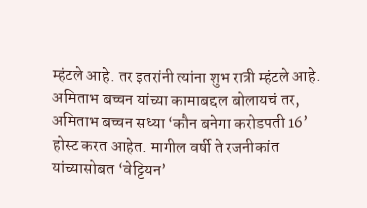म्हंटले आहे. तर इतरांनी त्यांना शुभ रात्री म्हंटले आहे.
अमिताभ बच्चन यांच्या कामाबद्दल बोलायचं तर, अमिताभ बच्चन सध्या ‘कौन बनेगा करोडपती 16’ होस्ट करत आहेत. मागील वर्षी ते रजनीकांत यांच्यासोबत ‘वेट्टियन’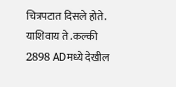चित्रपटात दिसले होते. याशिवाय ते .कल्की 2898 ADमध्ये देखील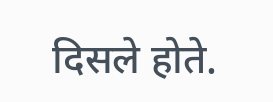दिसले होते.